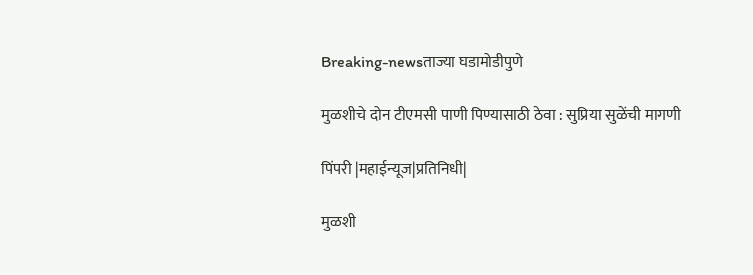Breaking-newsताज्या घडामोडीपुणे

मुळशीचे दोन टीएमसी पाणी पिण्यासाठी ठेवा : सुप्रिया सुळेंची मागणी

पिंपरी |महाईन्यूज|प्रतिनिधी|

मुळशी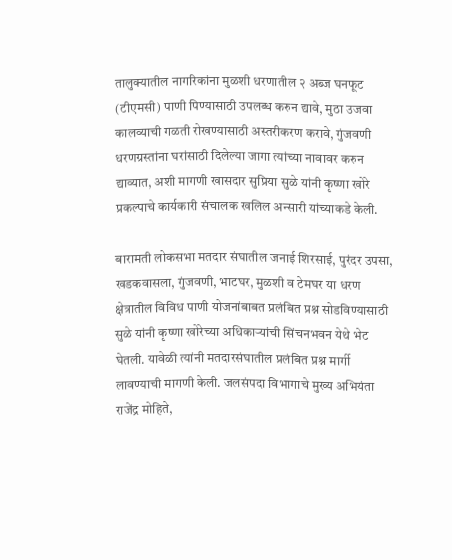तालुक्यातील नागरिकांना मुळशी धरणातील २ अब्ज घनफूट (टीएमसी) पाणी पिण्यासाठी उपलब्ध करुन द्यावे, मुठा उजवा कालव्याची गळती रोखण्यासाठी अस्तरीकरण करावे, गुंजवणी धरणग्रस्तांना घरांसाठी दिलेल्या जागा त्यांच्या नावावर करुन द्याव्यात, अशी मागणी खासदार सुप्रिया सुळे यांनी कृष्णा खोरे प्रकल्पाचे कार्यकारी संचालक खलिल अन्सारी यांच्याकडे केली.

बारामती लोकसभा मतदार संघातील जनाई शिरसाई, पुरंदर उपसा, खडकवासला, गुंजवणी, भाटघर, मुळशी व टेमघर या धरण क्षेत्रातील विविध पाणी योजनांबाबत प्रलंबित प्रश्न सोडविण्यासाठी सुळे यांनी कृष्णा खोरेच्या अधिकाऱ्यांची सिंचनभवन येथे भेट घेतली. यावेळी त्यांनी मतदारसंघातील प्रलंबित प्रश्न मार्गी लावण्याची मागणी केली. जलसंपदा विभागाचे मुख्य अभियंता राजेंद्र मोहिते,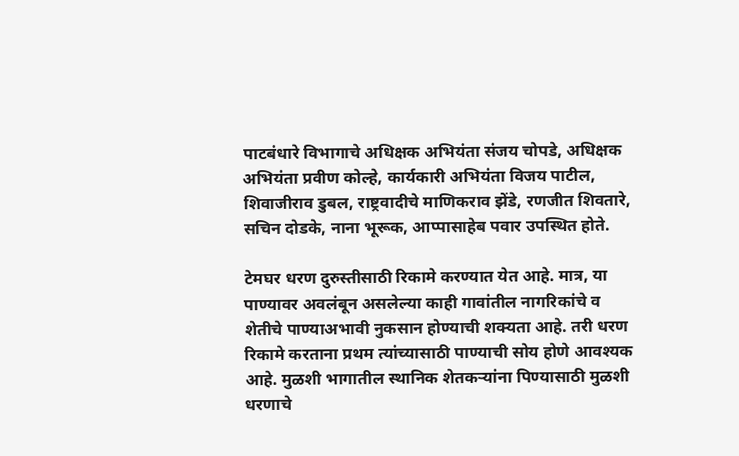पाटबंधारे विभागाचे अधिक्षक अभियंता संजय चोपडे, अधिक्षक अभियंता प्रवीण कोल्हे, कार्यकारी अभियंता विजय पाटील, शिवाजीराव डुबल, राष्ट्रवादीचे माणिकराव झेंडे, रणजीत शिवतारे, सचिन दोडके, नाना भूरूक, आप्पासाहेब पवार उपस्थित होते.

टेमघर धरण दुरुस्तीसाठी रिकामे करण्यात येत आहे. मात्र, या पाण्यावर अवलंबून असलेल्या काही गावांतील नागरिकांचे व शेतीचे पाण्याअभावी नुकसान होण्याची शक्यता आहे. तरी धरण रिकामे करताना प्रथम त्यांच्यासाठी पाण्याची सोय होणे आवश्यक आहे. मुळशी भागातील स्थानिक शेतकऱ्यांना पिण्यासाठी मुळशी धरणाचे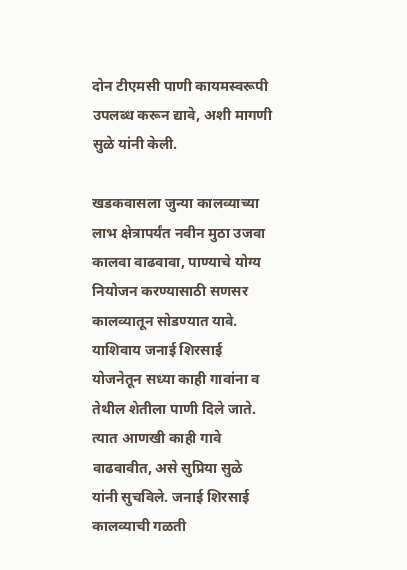दोन टीएमसी पाणी कायमस्वरूपी उपलब्ध करून द्यावे, अशी मागणी सुळे यांनी केली.

खडकवासला जुन्या कालव्याच्या लाभ क्षेत्रापर्यंत नवीन मुठा उजवा कालवा वाढवावा, पाण्याचे योग्य नियोजन करण्यासाठी सणसर कालव्यातून सोडण्यात यावे. याशिवाय जनाई शिरसाई योजनेतून सध्या काही गावांना व तेथील शेतीला पाणी दिले जाते. त्यात आणखी काही गावे वाढवावीत, असे सुप्रिया सुळे यांनी सुचविले. जनाई शिरसाई कालव्याची गळती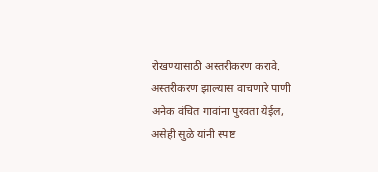रोखण्यासाठी अस्तरीकरण करावे. अस्तरीकरण झाल्यास वाचणारे पाणी अनेक वंचित गावांना पुरवता येईल, असेही सुळे यांनी स्पष्ट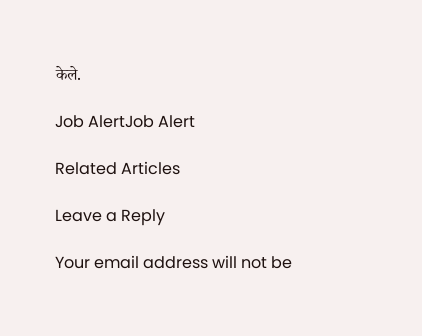केले.

Job AlertJob Alert

Related Articles

Leave a Reply

Your email address will not be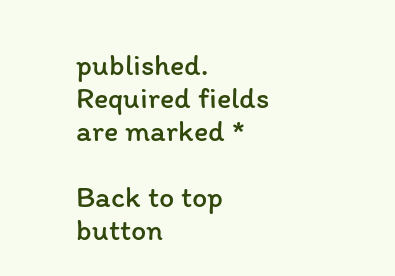published. Required fields are marked *

Back to top button